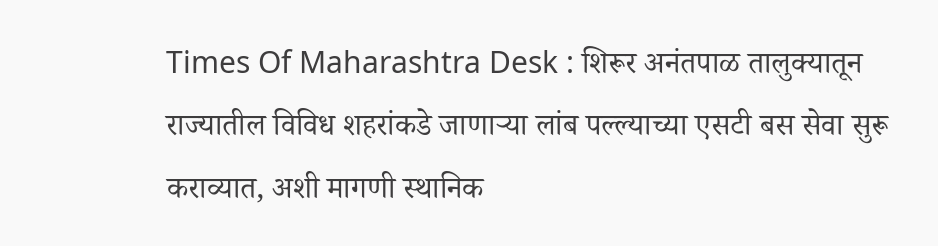Times Of Maharashtra Desk : शिरूर अनंतपाळ तालुक्यातून राज्यातील विविध शहरांकडे जाणाऱ्या लांब पल्ल्याच्या एसटी बस सेवा सुरू कराव्यात, अशी मागणी स्थानिक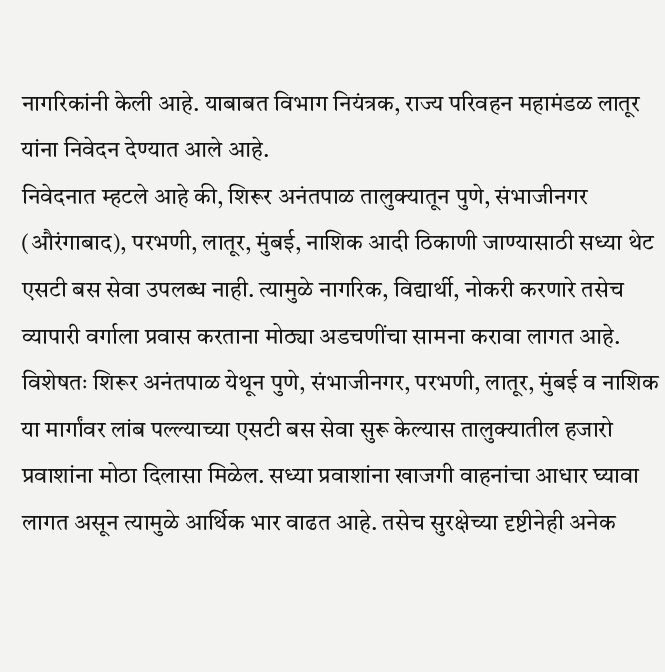नागरिकांनी केली आहे. याबाबत विभाग नियंत्रक, राज्य परिवहन महामंडळ लातूर यांना निवेदन देण्यात आले आहे.
निवेदनात म्हटले आहे की, शिरूर अनंतपाळ तालुक्यातून पुणे, संभाजीनगर (औरंगाबाद), परभणी, लातूर, मुंबई, नाशिक आदी ठिकाणी जाण्यासाठी सध्या थेट एसटी बस सेवा उपलब्ध नाही. त्यामुळे नागरिक, विद्यार्थी, नोकरी करणारे तसेच व्यापारी वर्गाला प्रवास करताना मोठ्या अडचणींचा सामना करावा लागत आहे.
विशेषतः शिरूर अनंतपाळ येथून पुणे, संभाजीनगर, परभणी, लातूर, मुंबई व नाशिक या मार्गांवर लांब पल्ल्याच्या एसटी बस सेवा सुरू केल्यास तालुक्यातील हजारो प्रवाशांना मोठा दिलासा मिळेल. सध्या प्रवाशांना खाजगी वाहनांचा आधार घ्यावा लागत असून त्यामुळे आर्थिक भार वाढत आहे. तसेच सुरक्षेच्या दृष्टीनेही अनेक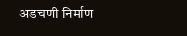अडचणी निर्माण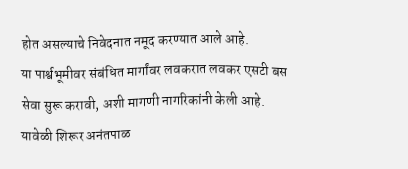होत असल्याचे निवेदनात नमूद करण्यात आले आहे.
या पार्श्वभूमीवर संबंधित मार्गांवर लवकरात लवकर एसटी बस सेवा सुरू करावी, अशी मागणी नागरिकांनी केली आहे. यावेळी शिरूर अनंतपाळ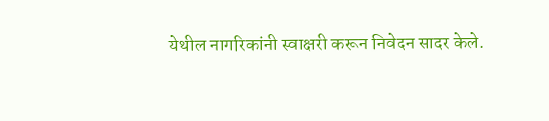येथील नागरिकांनी स्वाक्षरी करून निवेदन सादर केले.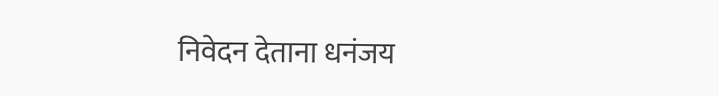निवेदन देताना धनंजय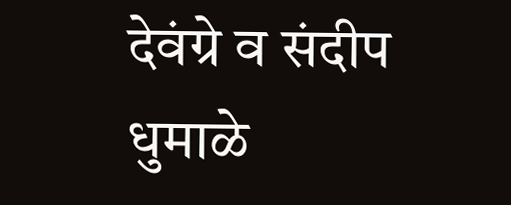देवंग्रे व संदीप धुमाळे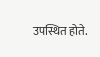उपस्थित होते.